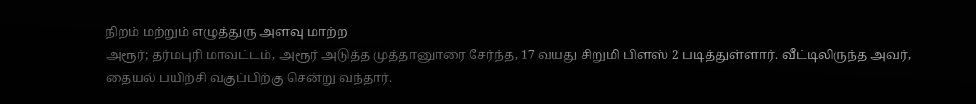நிறம் மற்றும் எழுத்துரு அளவு மாற்ற
அரூர்; தர்மபுரி மாவட்டம், அரூர் அடுத்த முத்தானுாரை சேர்ந்த, 17 வயது சிறுமி பிளஸ் 2 படித்துள்ளார். வீட்டிலிருந்த அவர், தையல் பயிற்சி வகுப்பிற்கு சென்று வந்தார்.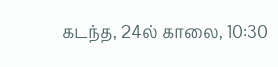கடந்த, 24ல் காலை, 10:30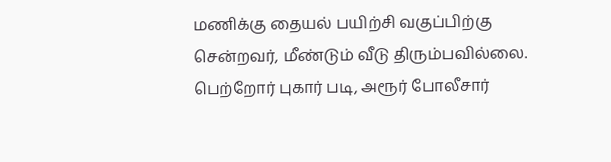மணிக்கு தையல் பயிற்சி வகுப்பிற்கு சென்றவர், மீண்டும் வீடு திரும்பவில்லை. பெற்றோர் புகார் படி, அரூர் போலீசார்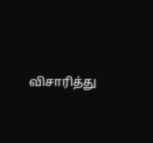விசாரித்து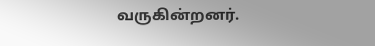வருகின்றனர்.